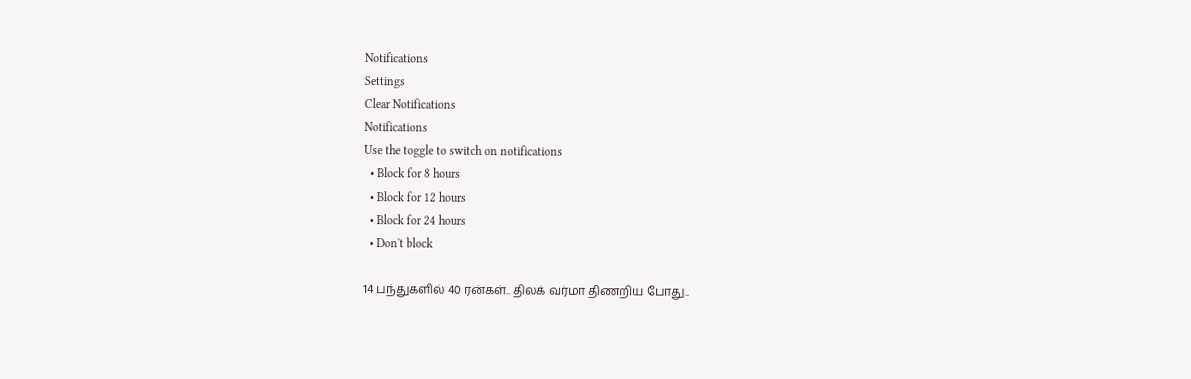Notifications
Settings
Clear Notifications
Notifications
Use the toggle to switch on notifications
  • Block for 8 hours
  • Block for 12 hours
  • Block for 24 hours
  • Don't block

14 பந்துகளில் 40 ரன்கள்.. திலக் வர்மா திணறிய போது..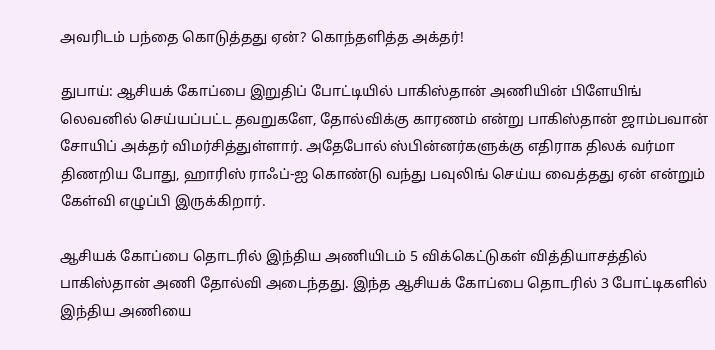அவரிடம் பந்தை கொடுத்தது ஏன்? கொந்தளித்த அக்தர்!

துபாய்: ஆசியக் கோப்பை இறுதிப் போட்டியில் பாகிஸ்தான் அணியின் பிளேயிங் லெவனில் செய்யப்பட்ட தவறுகளே, தோல்விக்கு காரணம் என்று பாகிஸ்தான் ஜாம்பவான் சோயிப் அக்தர் விமர்சித்துள்ளார். அதேபோல் ஸ்பின்னர்களுக்கு எதிராக திலக் வர்மா திணறிய போது, ஹாரிஸ் ராஃப்-ஐ கொண்டு வந்து பவுலிங் செய்ய வைத்தது ஏன் என்றும் கேள்வி எழுப்பி இருக்கிறார்.

ஆசியக் கோப்பை தொடரில் இந்திய அணியிடம் 5 விக்கெட்டுகள் வித்தியாசத்தில் பாகிஸ்தான் அணி தோல்வி அடைந்தது. இந்த ஆசியக் கோப்பை தொடரில் 3 போட்டிகளில் இந்திய அணியை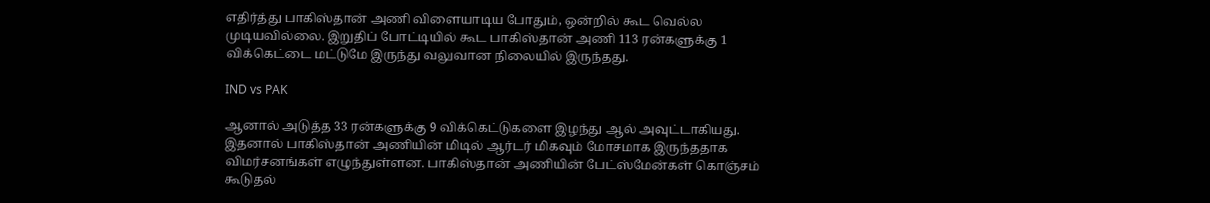எதிர்த்து பாகிஸ்தான் அணி விளையாடிய போதும், ஒன்றில் கூட வெல்ல முடியவில்லை. இறுதிப் போட்டியில் கூட பாகிஸ்தான் அணி 113 ரன்களுக்கு 1 விக்கெட்டை மட்டுமே இருந்து வலுவான நிலையில் இருந்தது.

IND vs PAK

ஆனால் அடுத்த 33 ரன்களுக்கு 9 விக்கெட்டுகளை இழந்து ஆல் அவுட்டாகியது. இதனால் பாகிஸ்தான் அணியின் மிடில் ஆர்டர் மிகவும் மோசமாக இருந்ததாக விமர்சனங்கள் எழுந்துள்ளன. பாகிஸ்தான் அணியின் பேட்ஸ்மேன்கள் கொஞ்சம் கூடுதல்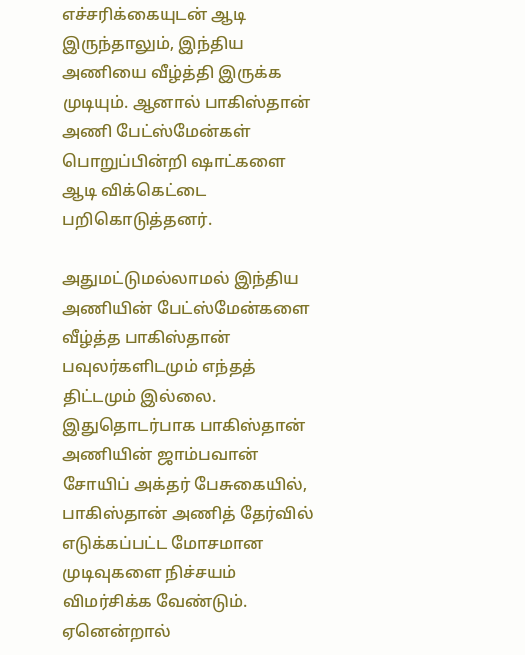எச்சரிக்கையுடன் ஆடி இருந்தாலும், இந்திய அணியை வீழ்த்தி இருக்க முடியும். ஆனால் பாகிஸ்தான் அணி பேட்ஸ்மேன்கள் பொறுப்பின்றி ஷாட்களை ஆடி விக்கெட்டை பறிகொடுத்தனர்.

அதுமட்டுமல்லாமல் இந்திய அணியின் பேட்ஸ்மேன்களை வீழ்த்த பாகிஸ்தான் பவுலர்களிடமும் எந்தத் திட்டமும் இல்லை. இதுதொடர்பாக பாகிஸ்தான் அணியின் ஜாம்பவான் சோயிப் அக்தர் பேசுகையில், பாகிஸ்தான் அணித் தேர்வில் எடுக்கப்பட்ட மோசமான முடிவுகளை நிச்சயம் விமர்சிக்க வேண்டும். ஏனென்றால்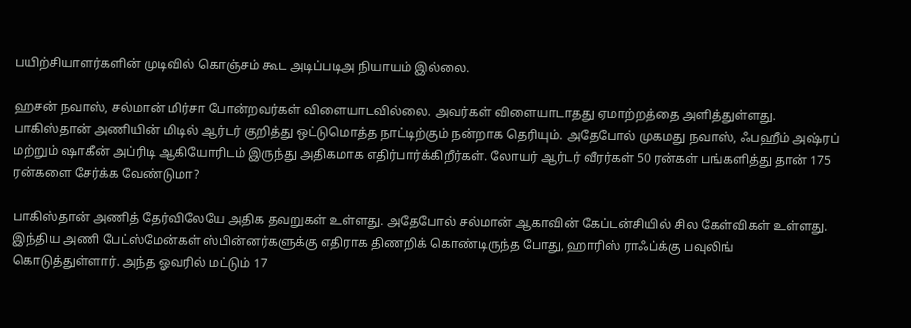பயிற்சியாளர்களின் முடிவில் கொஞ்சம் கூட அடிப்படிஅ நியாயம் இல்லை.

ஹசன் நவாஸ், சல்மான் மிர்சா போன்றவர்கள் விளையாடவில்லை. அவர்கள் விளையாடாதது ஏமாற்றத்தை அளித்துள்ளது. பாகிஸ்தான் அணியின் மிடில் ஆர்டர் குறித்து ஒட்டுமொத்த நாட்டிற்கும் நன்றாக தெரியும். அதேபோல் முகமது நவாஸ், ஃபஹீம் அஷ்ரப் மற்றும் ஷாகீன் அப்ரிடி ஆகியோரிடம் இருந்து அதிகமாக எதிர்பார்க்கிறீர்கள். லோயர் ஆர்டர் வீரர்கள் 50 ரன்கள் பங்களித்து தான் 175 ரன்களை சேர்க்க வேண்டுமா?

பாகிஸ்தான் அணித் தேர்விலேயே அதிக தவறுகள் உள்ளது. அதேபோல் சல்மான் ஆகாவின் கேப்டன்சியில் சில கேள்விகள் உள்ளது. இந்திய அணி பேட்ஸ்மேன்கள் ஸ்பின்னர்களுக்கு எதிராக திணறிக் கொண்டிருந்த போது, ஹாரிஸ் ராஃப்க்கு பவுலிங் கொடுத்துள்ளார். அந்த ஓவரில் மட்டும் 17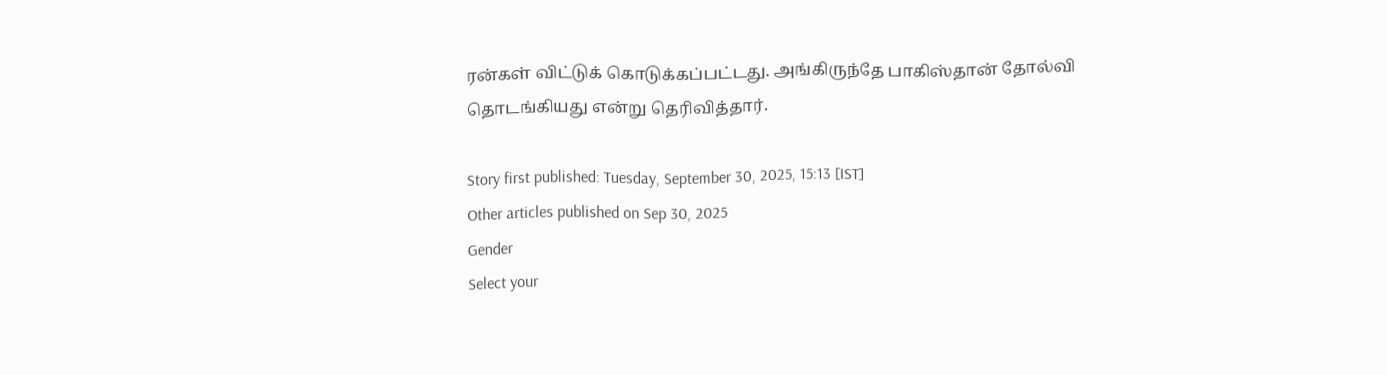ரன்கள் விட்டுக் கொடுக்கப்பட்டது. அங்கிருந்தே பாகிஸ்தான் தோல்வி தொடங்கியது என்று தெரிவித்தார்.

Story first published: Tuesday, September 30, 2025, 15:13 [IST]
Other articles published on Sep 30, 2025
Gender
Select your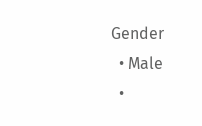Gender
  • Male
  •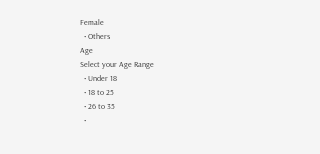Female
  • Others
Age
Select your Age Range
  • Under 18
  • 18 to 25
  • 26 to 35
  •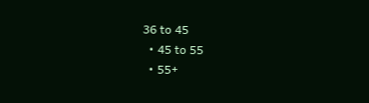36 to 45
  • 45 to 55
  • 55+